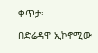ቀጥታ፡

በድሬዳዋ ኢኮኖሚው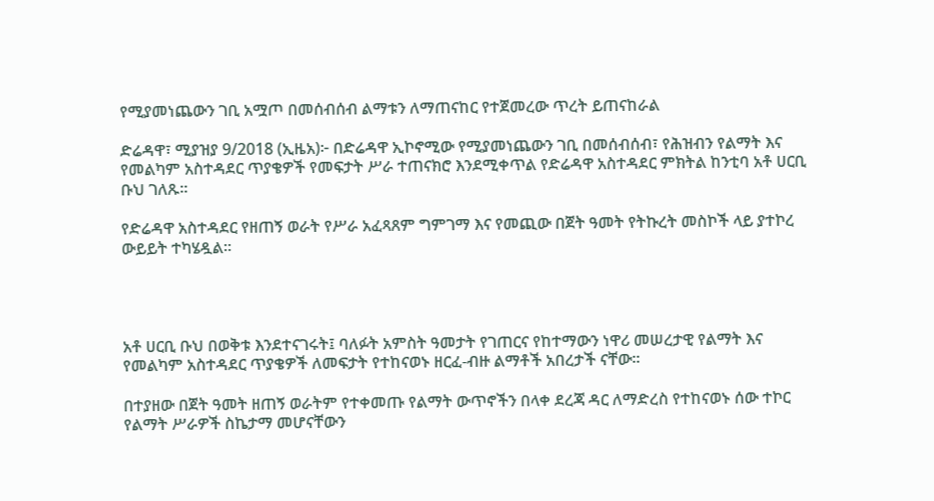የሚያመነጨውን ገቢ አሟጦ በመሰብሰብ ልማቱን ለማጠናከር የተጀመረው ጥረት ይጠናከራል

ድሬዳዋ፣ ሚያዝያ 9/2018 (ኢዜአ)፦ በድሬዳዋ ኢኮኖሚው የሚያመነጨውን ገቢ በመሰብሰብ፣ የሕዝብን የልማት እና የመልካም አስተዳደር ጥያቄዎች የመፍታት ሥራ ተጠናክሮ እንደሚቀጥል የድሬዳዋ አስተዳደር ምክትል ከንቲባ አቶ ሀርቢ ቡህ ገለጹ።

የድሬዳዋ አስተዳደር የዘጠኝ ወራት የሥራ አፈጻጸም ግምገማ እና የመጪው በጀት ዓመት የትኩረት መስኮች ላይ ያተኮረ ውይይት ተካሄዷል።




አቶ ሀርቢ ቡህ በወቅቱ እንደተናገሩት፤ ባለፉት አምስት ዓመታት የገጠርና የከተማውን ነዋሪ መሠረታዊ የልማት እና የመልካም አስተዳደር ጥያቄዎች ለመፍታት የተከናወኑ ዘርፈ-ብዙ ልማቶች አበረታች ናቸው።

በተያዘው በጀት ዓመት ዘጠኝ ወራትም የተቀመጡ የልማት ውጥኖችን በላቀ ደረጃ ዳር ለማድረስ የተከናወኑ ሰው ተኮር የልማት ሥራዎች ስኬታማ መሆናቸውን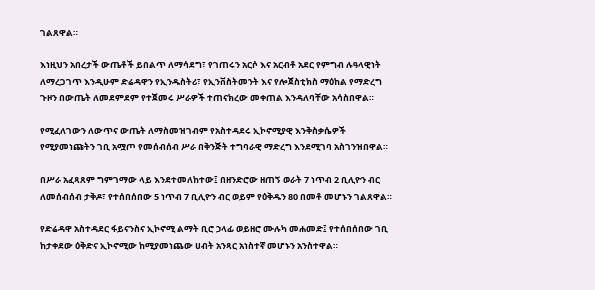ገልጸዋል።

እነዚህን አበረታች ውጤቶች ይበልጥ ለማሳደግ፣ የገጠሩን አርሶ እና አርብቶ አደር የምግብ ሉዓላዊነት ለማረጋገጥ እንዲሁም ድሬዳዋን የኢንዱስትሪ፣ የኢንቨስትመንት እና የሎጀስቲክስ ማዕከል የማድረግ ጉዞን በውጤት ለመደምደም የተጀመሩ ሥራዎች ተጠናክረው መቀጠል እንዳለባቸው አሳስበዋል።

የሚፈለገውን ለውጥና ውጤት ለማስመዝገብም የአስተዳደሩ ኢኮኖሚያዊ እንቅስቃሴዎች የሚያመነጩትን ገቢ አሟጦ የመሰብሰብ ሥራ በቅንጅት ተግባራዊ ማድረግ እንደሚገባ አስገንዝበዋል።

በሥራ አፈጻጸም ግምገማው ላይ እንደተመለከተው፤ በዘንድሮው ዘጠኝ ወራት 7 ነጥብ 2 ቢሊዮን ብር ለመሰብሰብ ታቅዶ፣ የተሰበሰበው 5 ነጥብ 7 ቢሊዮን ብር ወይም የዕቅዱን 80 በመቶ መሆኑን ገልጸዋል።

የድሬዳዋ አስተዳደር ፋይናንስና ኢኮኖሚ ልማት ቢሮ ኃላፊ ወይዘሮ ሙሉካ መሐመድ፤ የተሰበሰበው ገቢ ከታቀደው ዕቅድና ኢኮኖሚው ከሚያመነጨው ሀብት አንጻር አነስተኛ መሆኑን አንስተዋል።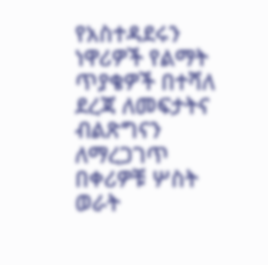የአስተዳደሩን ነዋሪዎች የልማት ጥያቄዎች በተሻለ ደረጃ ለመፍታትና ብልጽግናን ለማረጋገጥ በቀሪዎቹ ሦስት ወራት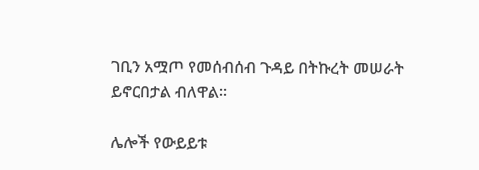ገቢን አሟጦ የመሰብሰብ ጉዳይ በትኩረት መሠራት ይኖርበታል ብለዋል።

ሌሎች የውይይቱ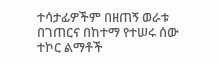ተሳታፊዎችም በዘጠኝ ወራቱ በገጠርና በከተማ የተሠሩ ሰው ተኮር ልማቶች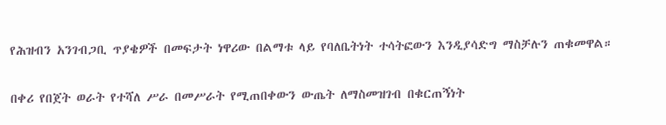የሕዝብን አንገብጋቢ ጥያቄዎች በመፍታት ነዋሪው በልማቱ ላይ የባለቤትነት ተሳትፎውን እንዲያሳድግ ማስቻሉን ጠቁመዋል።

በቀሪ የበጀት ወራት የተሻለ ሥራ በመሥራት የሚጠበቀውን ውጤት ለማስመዝገብ በቁርጠኝነት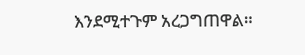እንደሚተጉም አረጋግጠዋል።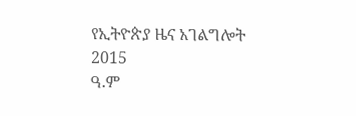የኢትዮጵያ ዜና አገልግሎት
2015
ዓ.ም